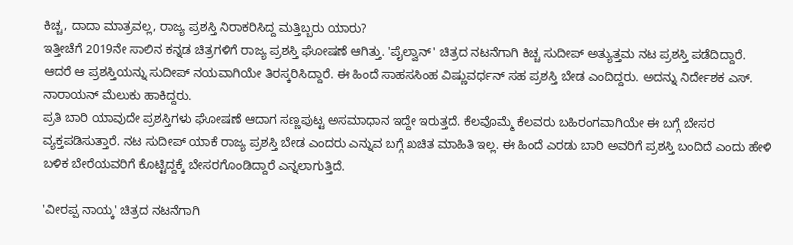ಕಿಚ್ಚ, ದಾದಾ ಮಾತ್ರವಲ್ಲ, ರಾಜ್ಯ ಪ್ರಶಸ್ತಿ ನಿರಾಕರಿಸಿದ್ದ ಮತ್ತಿಬ್ಬರು ಯಾರು?
ಇತ್ತೀಚೆಗೆ 2019ನೇ ಸಾಲಿನ ಕನ್ನಡ ಚಿತ್ರಗಳಿಗೆ ರಾಜ್ಯ ಪ್ರಶಸ್ತಿ ಘೋಷಣೆ ಆಗಿತ್ತು. 'ಪೈಲ್ವಾನ್' ಚಿತ್ರದ ನಟನೆಗಾಗಿ ಕಿಚ್ಚ ಸುದೀಪ್ ಅತ್ಯುತ್ತಮ ನಟ ಪ್ರಶಸ್ತಿ ಪಡೆದಿದ್ದಾರೆ. ಆದರೆ ಆ ಪ್ರಶಸ್ತಿಯನ್ನು ಸುದೀಪ್ ನಯವಾಗಿಯೇ ತಿರಸ್ಕರಿಸಿದ್ದಾರೆ. ಈ ಹಿಂದೆ ಸಾಹಸಸಿಂಹ ವಿಷ್ಣುವರ್ಧನ್ ಸಹ ಪ್ರಶಸ್ತಿ ಬೇಡ ಎಂದಿದ್ದರು. ಅದನ್ನು ನಿರ್ದೇಶಕ ಎಸ್. ನಾರಾಯನ್ ಮೆಲುಕು ಹಾಕಿದ್ದರು.
ಪ್ರತಿ ಬಾರಿ ಯಾವುದೇ ಪ್ರಶಸ್ತಿಗಳು ಘೋಷಣೆ ಆದಾಗ ಸಣ್ಣಪುಟ್ಟ ಅಸಮಾಧಾನ ಇದ್ದೇ ಇರುತ್ತದೆ. ಕೆಲವೊಮ್ಮೆ ಕೆಲವರು ಬಹಿರಂಗವಾಗಿಯೇ ಈ ಬಗ್ಗೆ ಬೇಸರ ವ್ಯಕ್ತಪಡಿಸುತ್ತಾರೆ. ನಟ ಸುದೀಪ್ ಯಾಕೆ ರಾಜ್ಯ ಪ್ರಶಸ್ತಿ ಬೇಡ ಎಂದರು ಎನ್ನುವ ಬಗ್ಗೆ ಖಚಿತ ಮಾಹಿತಿ ಇಲ್ಲ. ಈ ಹಿಂದೆ ಎರಡು ಬಾರಿ ಅವರಿಗೆ ಪ್ರಶಸ್ತಿ ಬಂದಿದೆ ಎಂದು ಹೇಳಿ ಬಳಿಕ ಬೇರೆಯವರಿಗೆ ಕೊಟ್ಟಿದ್ದಕ್ಕೆ ಬೇಸರಗೊಂಡಿದ್ದಾರೆ ಎನ್ನಲಾಗುತ್ತಿದೆ.

'ವೀರಪ್ಪ ನಾಯ್ಕ' ಚಿತ್ರದ ನಟನೆಗಾಗಿ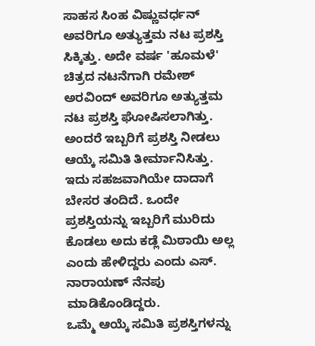ಸಾಹಸ ಸಿಂಹ ವಿಷ್ಣುವರ್ಧನ್ ಅವರಿಗೂ ಅತ್ಯುತ್ತಮ ನಟ ಪ್ರಶಸ್ತಿ ಸಿಕ್ಕಿತ್ತು. ಅದೇ ವರ್ಷ 'ಹೂಮಳೆ' ಚಿತ್ರದ ನಟನೆಗಾಗಿ ರಮೇಶ್ ಅರವಿಂದ್ ಅವರಿಗೂ ಅತ್ಯುತ್ತಮ ನಟ ಪ್ರಶಸ್ತಿ ಘೋಷಿಸಲಾಗಿತ್ತು. ಅಂದರೆ ಇಬ್ಬರಿಗೆ ಪ್ರಶಸ್ತಿ ನೀಡಲು ಆಯ್ಕೆ ಸಮಿತಿ ತೀರ್ಮಾನಿಸಿತ್ತು. ಇದು ಸಹಜವಾಗಿಯೇ ದಾದಾಗೆ ಬೇಸರ ತಂದಿದೆ. ಒಂದೇ ಪ್ರಶಸ್ತಿಯನ್ನು ಇಬ್ಬರಿಗೆ ಮುರಿದು ಕೊಡಲು ಅದು ಕಡ್ಲೆ ಮಿಠಾಯಿ ಅಲ್ಲ ಎಂದು ಹೇಳಿದ್ದರು ಎಂದು ಎಸ್. ನಾರಾಯಣ್ ನೆನಪು ಮಾಡಿಕೊಂಡಿದ್ದರು.
ಒಮ್ಮೆ ಆಯ್ಕೆ ಸಮಿತಿ ಪ್ರಶಸ್ತಿಗಳನ್ನು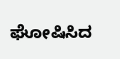ಘೋಷಿಸಿದ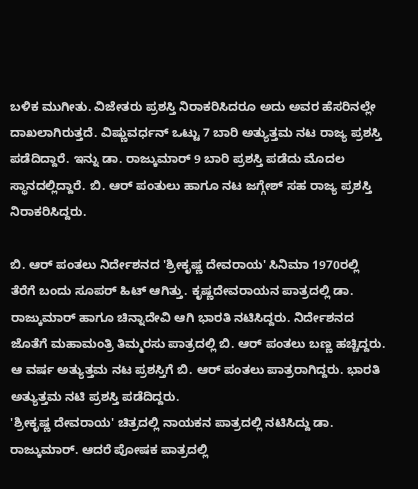ಬಳಿಕ ಮುಗೀತು. ವಿಜೇತರು ಪ್ರಶಸ್ತಿ ನಿರಾಕರಿಸಿದರೂ ಅದು ಅವರ ಹೆಸರಿನಲ್ಲೇ ದಾಖಲಾಗಿರುತ್ತದೆ. ವಿಷ್ಣುವರ್ಧನ್ ಒಟ್ಟು 7 ಬಾರಿ ಅತ್ಯುತ್ತಮ ನಟ ರಾಜ್ಯ ಪ್ರಶಸ್ತಿ ಪಡೆದಿದ್ದಾರೆ. ಇನ್ನು ಡಾ. ರಾಜ್ಕುಮಾರ್ 9 ಬಾರಿ ಪ್ರಶಸ್ತಿ ಪಡೆದು ಮೊದಲ ಸ್ಥಾನದಲ್ಲಿದ್ದಾರೆ. ಬಿ. ಆರ್ ಪಂತುಲು ಹಾಗೂ ನಟ ಜಗ್ಗೇಶ್ ಸಹ ರಾಜ್ಯ ಪ್ರಶಸ್ತಿ ನಿರಾಕರಿಸಿದ್ದರು.

ಬಿ. ಆರ್ ಪಂತಲು ನಿರ್ದೇಶನದ 'ಶ್ರೀಕೃಷ್ಣ ದೇವರಾಯ' ಸಿನಿಮಾ 1970ರಲ್ಲಿ ತೆರೆಗೆ ಬಂದು ಸೂಪರ್ ಹಿಟ್ ಆಗಿತ್ತು. ಕೃಷ್ಣದೇವರಾಯನ ಪಾತ್ರದಲ್ಲಿ ಡಾ. ರಾಜ್ಕುಮಾರ್ ಹಾಗೂ ಚಿನ್ನಾದೇವಿ ಆಗಿ ಭಾರತಿ ನಟಿಸಿದ್ದರು. ನಿರ್ದೇಶನದ ಜೊತೆಗೆ ಮಹಾಮಂತ್ರಿ ತಿಮ್ಮರಸು ಪಾತ್ರದಲ್ಲಿ ಬಿ. ಆರ್ ಪಂತಲು ಬಣ್ಣ ಹಚ್ಚಿದ್ದರು. ಆ ವರ್ಷ ಅತ್ಯುತ್ತಮ ನಟ ಪ್ರಶಸ್ತಿಗೆ ಬಿ. ಆರ್ ಪಂತಲು ಪಾತ್ರರಾಗಿದ್ದರು. ಭಾರತಿ ಅತ್ಯುತ್ತಮ ನಟಿ ಪ್ರಶಸ್ತಿ ಪಡೆದಿದ್ದರು.
'ಶ್ರೀಕೃಷ್ಣ ದೇವರಾಯ' ಚಿತ್ರದಲ್ಲಿ ನಾಯಕನ ಪಾತ್ರದಲ್ಲಿ ನಟಿಸಿದ್ದು ಡಾ. ರಾಜ್ಕುಮಾರ್. ಆದರೆ ಪೋಷಕ ಪಾತ್ರದಲ್ಲಿ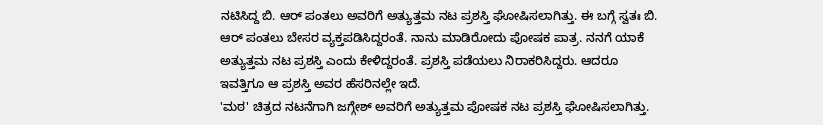ನಟಿಸಿದ್ದ ಬಿ. ಆರ್ ಪಂತಲು ಅವರಿಗೆ ಅತ್ಯುತ್ತಮ ನಟ ಪ್ರಶಸ್ತಿ ಘೋಷಿಸಲಾಗಿತ್ತು. ಈ ಬಗ್ಗೆ ಸ್ವತಃ ಬಿ. ಆರ್ ಪಂತಲು ಬೇಸರ ವ್ಯಕ್ತಪಡಿಸಿದ್ದರಂತೆ. ನಾನು ಮಾಡಿರೋದು ಪೋಷಕ ಪಾತ್ರ. ನನಗೆ ಯಾಕೆ ಅತ್ಯುತ್ತಮ ನಟ ಪ್ರಶಸ್ತಿ ಎಂದು ಕೇಳಿದ್ದರಂತೆ. ಪ್ರಶಸ್ತಿ ಪಡೆಯಲು ನಿರಾಕರಿಸಿದ್ದರು. ಆದರೂ ಇವತ್ತಿಗೂ ಆ ಪ್ರಶಸ್ತಿ ಅವರ ಹೆಸರಿನಲ್ಲೇ ಇದೆ.
'ಮಠ' ಚಿತ್ರದ ನಟನೆಗಾಗಿ ಜಗ್ಗೇಶ್ ಅವರಿಗೆ ಅತ್ಯುತ್ತಮ ಪೋಷಕ ನಟ ಪ್ರಶಸ್ತಿ ಘೋಷಿಸಲಾಗಿತ್ತು.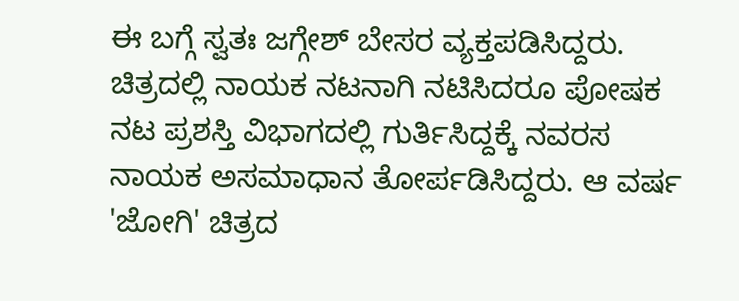ಈ ಬಗ್ಗೆ ಸ್ವತಃ ಜಗ್ಗೇಶ್ ಬೇಸರ ವ್ಯಕ್ತಪಡಿಸಿದ್ದರು. ಚಿತ್ರದಲ್ಲಿ ನಾಯಕ ನಟನಾಗಿ ನಟಿಸಿದರೂ ಪೋಷಕ ನಟ ಪ್ರಶಸ್ತಿ ವಿಭಾಗದಲ್ಲಿ ಗುರ್ತಿಸಿದ್ದಕ್ಕೆ ನವರಸ ನಾಯಕ ಅಸಮಾಧಾನ ತೋರ್ಪಡಿಸಿದ್ದರು. ಆ ವರ್ಷ 'ಜೋಗಿ' ಚಿತ್ರದ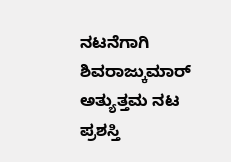ನಟನೆಗಾಗಿ ಶಿವರಾಜ್ಕುಮಾರ್ ಅತ್ಯುತ್ತಮ ನಟ ಪ್ರಶಸ್ತಿ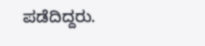ಪಡೆದಿದ್ದರು.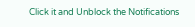Click it and Unblock the Notifications